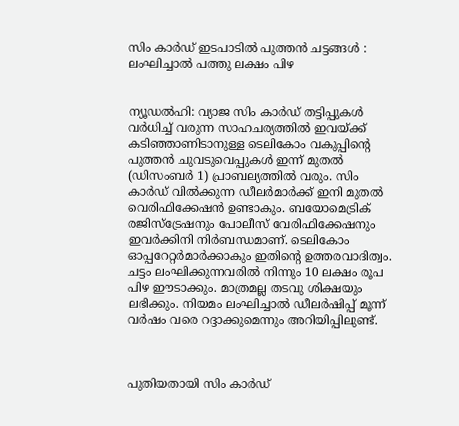സിം കാർഡ് ഇടപാടിൽ പുത്തൻ ചട്ടങ്ങൾ : ലംഘിച്ചാൽ പത്തു ലക്ഷം പിഴ


ന്യൂഡൽഹി: വ്യാജ സിം കാര്‍ഡ് തട്ടിപ്പുകള്‍ വർധിച്ച് വരുന്ന സാഹചര്യത്തിൽ ഇവയ്ക്ക് കടിഞ്ഞാണിടാനുള്ള ടെലികോം വകുപ്പിന്‍റെ പുത്തൻ ചുവടുവെപ്പുകൾ‌ ഇന്ന് മുതൽ (ഡിസംബർ 1) പ്രാബല്യത്തിൽ വരും. സിം കാര്‍ഡ് വിൽക്കുന്ന ഡീലര്‍മാര്‍ക്ക് ഇനി മുതൽ വെരിഫിക്കേഷന്‍ ഉണ്ടാകും. ബയോമെട്രിക് രജിസ്ട്രേഷനും പോലീസ് വേരിഫിക്കേഷനും ഇവർക്കിനി നിര്‍ബന്ധമാണ്. ടെലികോം ഓപ്പറേറ്റർമാർക്കാകും ഇതിന്‍റെ ഉത്തരവാദിത്വം. ചട്ടം ലംഘിക്കുന്നവരിൽ നിന്നും 10 ലക്ഷം രൂപ പിഴ ഈടാക്കും. മാത്രമല്ല തടവു ശിക്ഷയും ലഭിക്കും. നിയമം ലംഘിച്ചാല്‍ ഡീലര്‍ഷിപ്പ് മൂന്ന് വര്‍ഷം വരെ റദ്ദാക്കുമെന്നും അറിയിപ്പിലുണ്ട്.



പുതിയതായി സിം കാർഡ്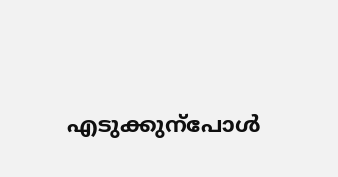എടുക്കുന്പോൾ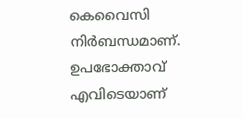കെവൈസി നിര്‍ബന്ധമാണ്. ഉപഭോക്താവ് എവിടെയാണ്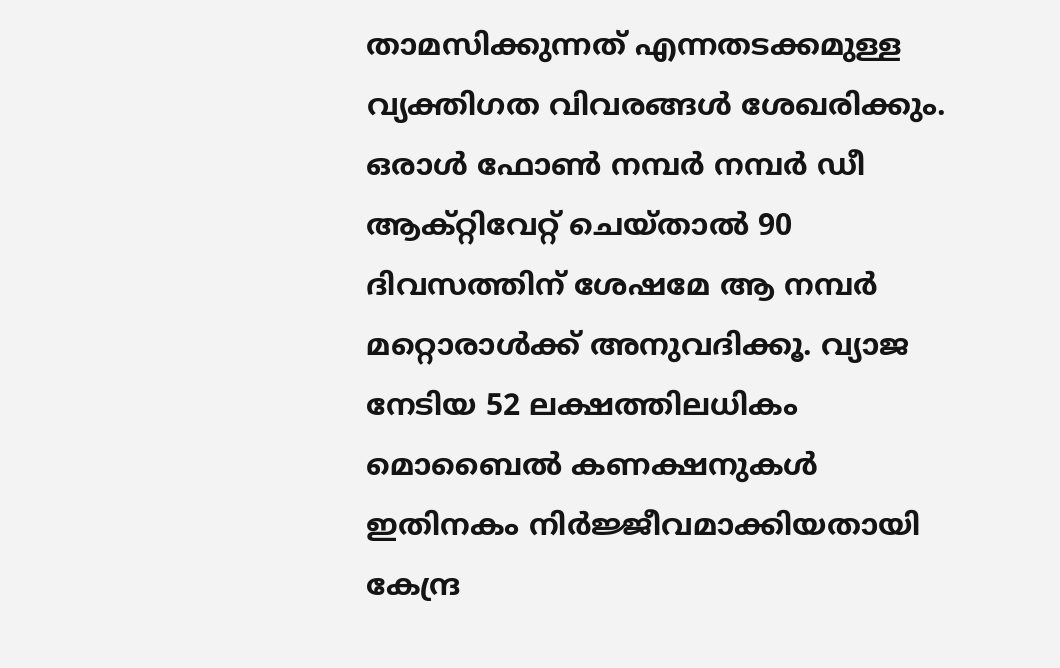താമസിക്കുന്നത് എന്നതടക്കമുള്ള വ്യക്തിഗത വിവരങ്ങള്‍ ശേഖരിക്കും. ഒരാള്‍ ഫോണ്‍ നമ്പര്‍ നമ്പര്‍ ഡീ ആക്റ്റിവേറ്റ് ചെയ്താല്‍ 90 ദിവസത്തിന് ശേഷമേ ആ നമ്പര്‍ മറ്റൊരാള്‍ക്ക് അനുവദിക്കൂ. വ്യാജ നേടിയ 52 ലക്ഷത്തിലധികം മൊബൈൽ കണക്ഷനുകൾ ഇതിനകം നിർജ്ജീവമാക്കിയതായി കേന്ദ്ര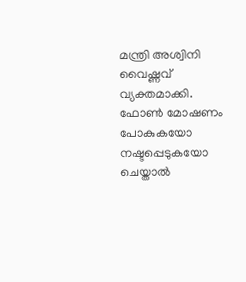മന്ത്രി അശ്വിനി വൈഷ്ണവ് വ്യക്തമാക്കി. ഫോൺ മോഷണം പോകുകയോ നഷ്ടപ്പെടുകയോ ചെയ്താൽ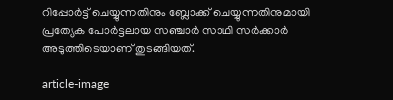റിപ്പോർട്ട് ചെയ്യുന്നതിനും ബ്ലോക്ക് ചെയ്യുന്നതിനുമായി പ്രത്യേക പോർട്ടലായ സഞ്ചാർ സാഥി സര്‍ക്കാര്‍ അടുത്തിടെയാണ് തുടങ്ങിയത്.

article-image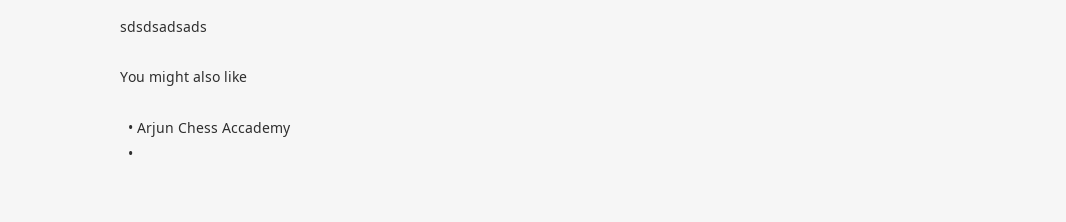sdsdsadsads

You might also like

  • Arjun Chess Accademy
  •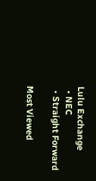Lulu Exchange
  • NEC
  • Straight Forward

Most Viewed